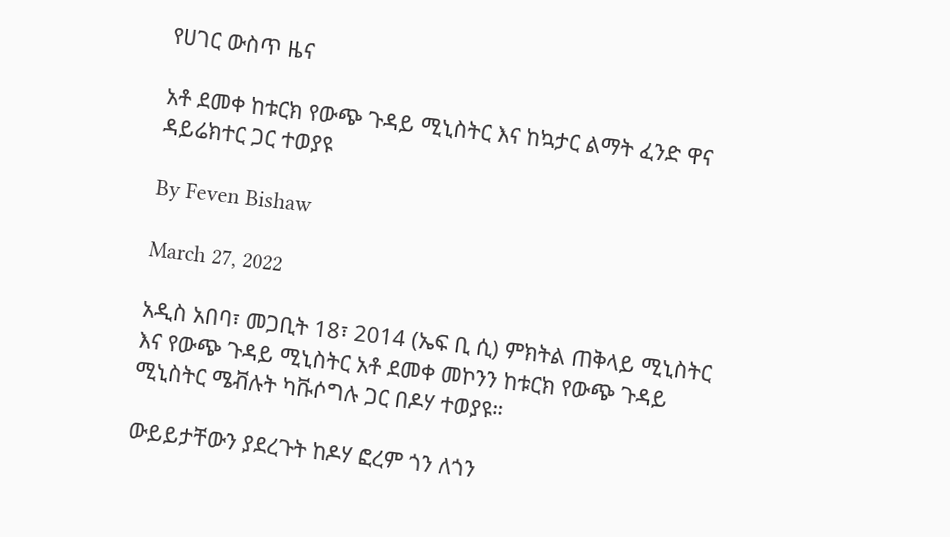የሀገር ውስጥ ዜና

አቶ ደመቀ ከቱርክ የውጭ ጉዳይ ሚኒስትር እና ከኳታር ልማት ፈንድ ዋና ዳይሬክተር ጋር ተወያዩ

By Feven Bishaw

March 27, 2022

አዲስ አበባ፣ መጋቢት 18፣ 2014 (ኤፍ ቢ ሲ) ምክትል ጠቅላይ ሚኒስትር እና የውጭ ጉዳይ ሚኒስትር አቶ ደመቀ መኮንን ከቱርክ የውጭ ጉዳይ ሚኒስትር ሜቭሉት ካቩሶግሉ ጋር በዶሃ ተወያዩ።

ውይይታቸውን ያደረጉት ከዶሃ ፎረም ጎን ለጎን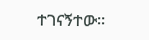ተገናኝተው።